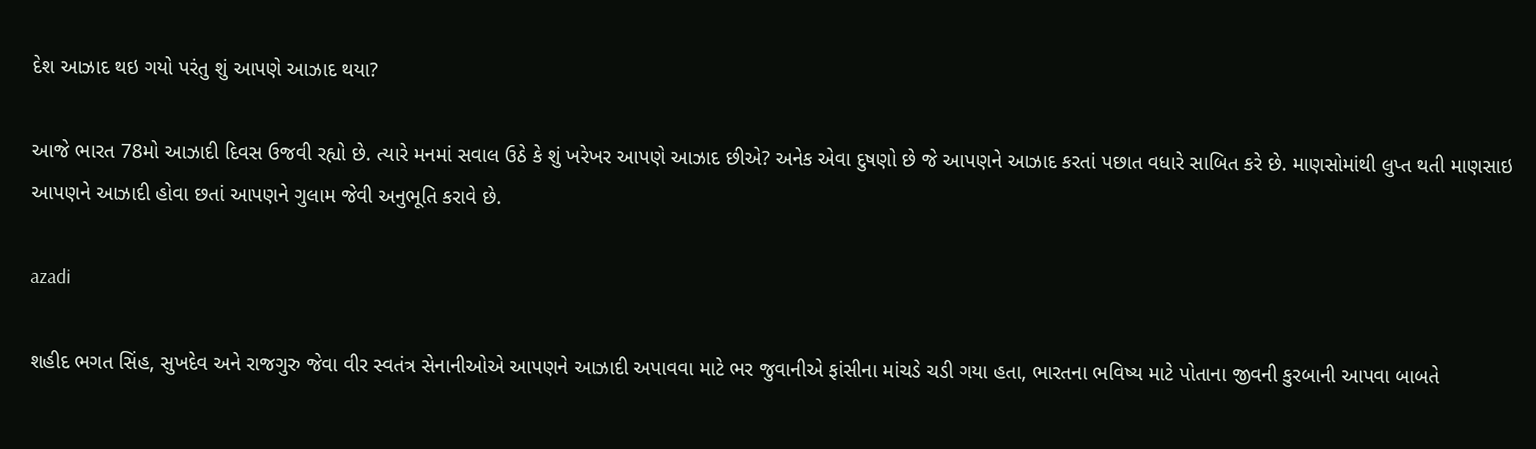દેશ આઝાદ થઇ ગયો પરંતુ શું આપણે આઝાદ થયા?

આજે ભારત 78મો આઝાદી દિવસ ઉજવી રહ્યો છે. ત્યારે મનમાં સવાલ ઉઠે કે શું ખરેખર આપણે આઝાદ છીએ? અનેક એવા દુષણો છે જે આપણને આઝાદ કરતાં પછાત વધારે સાબિત કરે છે. માણસોમાંથી લુપ્ત થતી માણસાઇ આપણને આઝાદી હોવા છતાં આપણને ગુલામ જેવી અનુભૂતિ કરાવે છે.

azadi

શહીદ ભગત સિંહ, સુખદેવ અને રાજગુરુ જેવા વીર સ્વતંત્ર સેનાનીઓએ આપણને આઝાદી અપાવવા માટે ભર જુવાનીએ ફાંસીના માંચડે ચડી ગયા હતા, ભારતના ભવિષ્ય માટે પોતાના જીવની કુરબાની આપવા બાબતે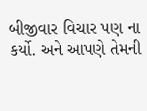બીજીવાર વિચાર પણ ના કર્યો. અને આપણે તેમની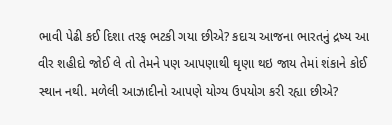ભાવી પેઢી કઈ દિશા તરફ ભટકી ગયા છીએ? કદાચ આજના ભારતનું દ્રષ્ય આ વીર શહીદો જોઈ લે તો તેમને પણ આપણાથી ઘૃણા થઇ જાય તેમાં શંકાને કોઈ સ્થાન નથી. મળેલી આઝાદીનો આપણે યોગ્ય ઉપયોગ કરી રહ્યા છીએ?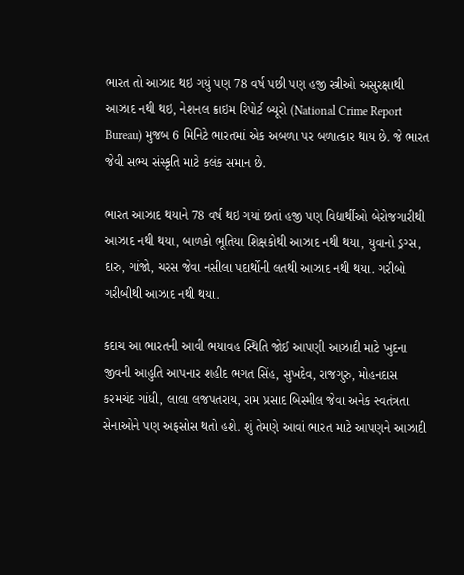ભારત તો આઝાદ થઇ ગયું પણ 78 વર્ષ પછી પણ હજી સ્ત્રીઓ અસુરક્ષાથી આઝાદ નથી થઇ, નેશનલ ક્રાઇમ રિપોર્ટ બ્યૂરો (National Crime Report Bureau) મુજબ 6 મિનિટે ભારતમાં એક અબળા પર બળાત્કાર થાય છે. જે ભારત જેવી સભ્ય સંસ્કૃતિ માટે કલંક સમાન છે.

ભારત આઝાદ થયાને 78 વર્ષ થઇ ગયાં છતાં હજી પણ વિદ્યાર્થીઓ બેરોજગારીથી આઝાદ નથી થયા, બાળકો ભૂતિયા શિક્ષકોથી આઝાદ નથી થયા, યુવાનો ડ્રગ્સ, દારુ, ગાંજો, ચરસ જેવા નસીલા પદાર્થોની લતથી આઝાદ નથી થયા. ગરીબો ગરીબીથી આઝાદ નથી થયા.

કદાચ આ ભારતની આવી ભયાવહ સ્થિતિ જોઈ આપણી આઝાદી માટે ખુદના જીવની આહુતિ આપનાર શહીદ ભગત સિંહ, સુખદેવ, રાજગુરુ, મોહનદાસ કરમચંદ ગાંધી, લાલા લજપતરાય, રામ પ્રસાદ બિસ્મીલ જેવા અનેક સ્વતંત્રતા સેનાઓને પણ અફસોસ થતો હશે. શું તેમણે આવાં ભારત માટે આપણને આઝાદી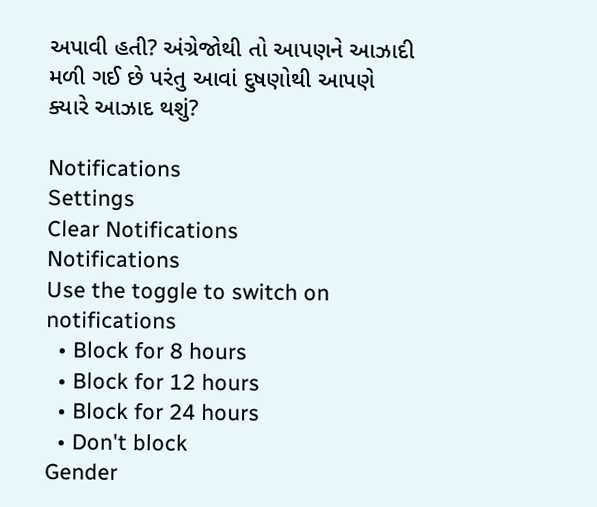અપાવી હતી? અંગ્રેજોથી તો આપણને આઝાદી મળી ગઈ છે પરંતુ આવાં દુષણોથી આપણે ક્યારે આઝાદ થશું?

Notifications
Settings
Clear Notifications
Notifications
Use the toggle to switch on notifications
  • Block for 8 hours
  • Block for 12 hours
  • Block for 24 hours
  • Don't block
Gender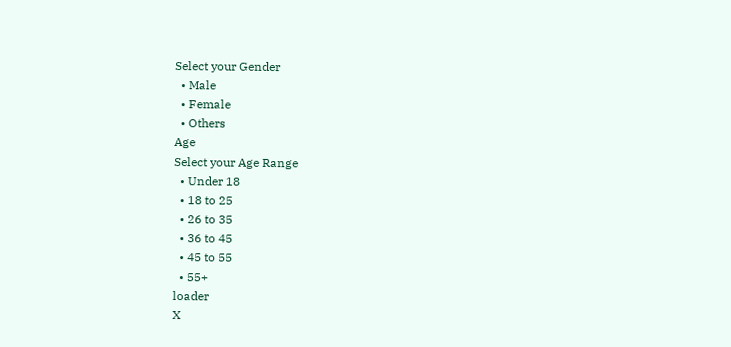Select your Gender
  • Male
  • Female
  • Others
Age
Select your Age Range
  • Under 18
  • 18 to 25
  • 26 to 35
  • 36 to 45
  • 45 to 55
  • 55+
loader
X